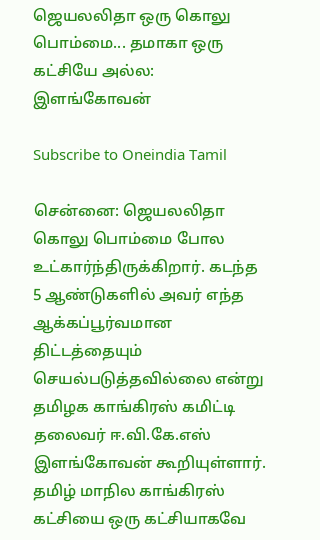ஜெயலலிதா ஒரு கொலு பொம்மை... தமாகா ஒரு கட்சியே அல்ல: இளங்கோவன்

Subscribe to Oneindia Tamil

சென்னை: ஜெயலலிதா கொலு பொம்மை போல உட்கார்ந்திருக்கிறார். கடந்த 5 ஆண்டுகளில் அவர் எந்த ஆக்கப்பூர்வமான திட்டத்தையும் செயல்படுத்தவில்லை என்று தமிழக காங்கிரஸ் கமிட்டி தலைவர் ஈ.வி.கே.எஸ் இளங்கோவன் கூறியுள்ளார். தமிழ் மாநில காங்கிரஸ் கட்சியை ஒரு கட்சியாகவே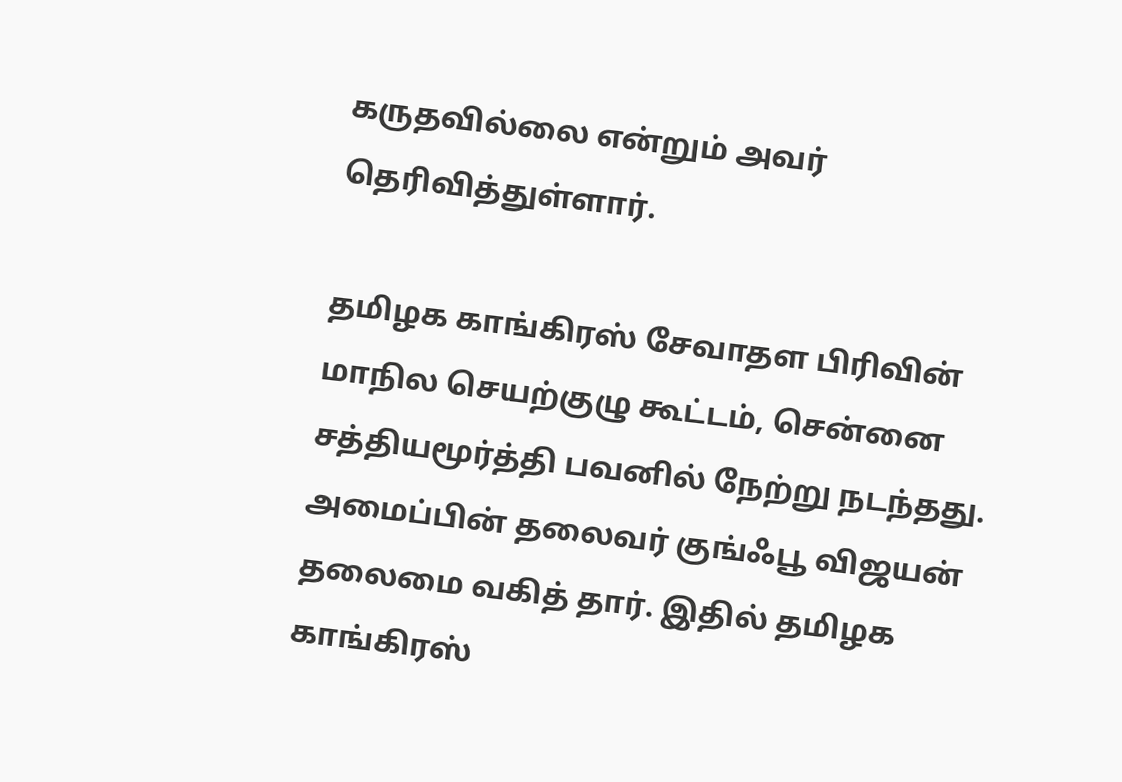கருதவில்லை என்றும் அவர் தெரிவித்துள்ளார்.

தமிழக காங்கிரஸ் சேவாதள பிரிவின் மாநில செயற்குழு கூட்டம், சென்னை சத்தியமூர்த்தி பவனில் நேற்று நடந்தது. அமைப்பின் தலைவர் குங்ஃபூ விஜயன் தலைமை வகித் தார். இதில் தமிழக காங்கிரஸ்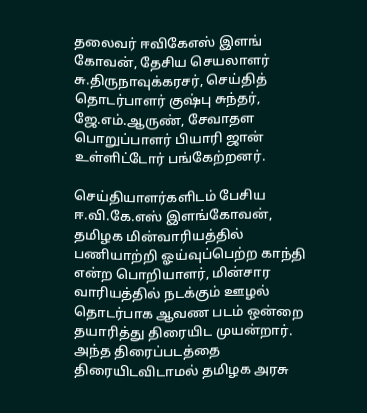தலைவர் ஈவிகேஎஸ் இளங் கோவன், தேசிய செயலாளர் சு.திருநாவுக்கரசர், செய்தித் தொடர்பாளர் குஷ்பு சுந்தர், ஜே.எம்.ஆருண், சேவாதள பொறுப்பாளர் பியாரி ஜான் உள்ளிட்டோர் பங்கேற்றனர்.

செய்தியாளர்களிடம் பேசிய ஈ.வி.கே.எஸ் இளங்கோவன், தமிழக மின்வாரியத்தில் பணியாற்றி ஓய்வுப்பெற்ற காந்தி என்ற பொறியாளர், மின்சார வாரியத்தில் நடக்கும் ஊழல் தொடர்பாக ஆவண படம் ஒன்றை தயாரித்து திரையிட முயன்றார். அந்த திரைப்படத்தை திரையிடவிடாமல் தமிழக அரசு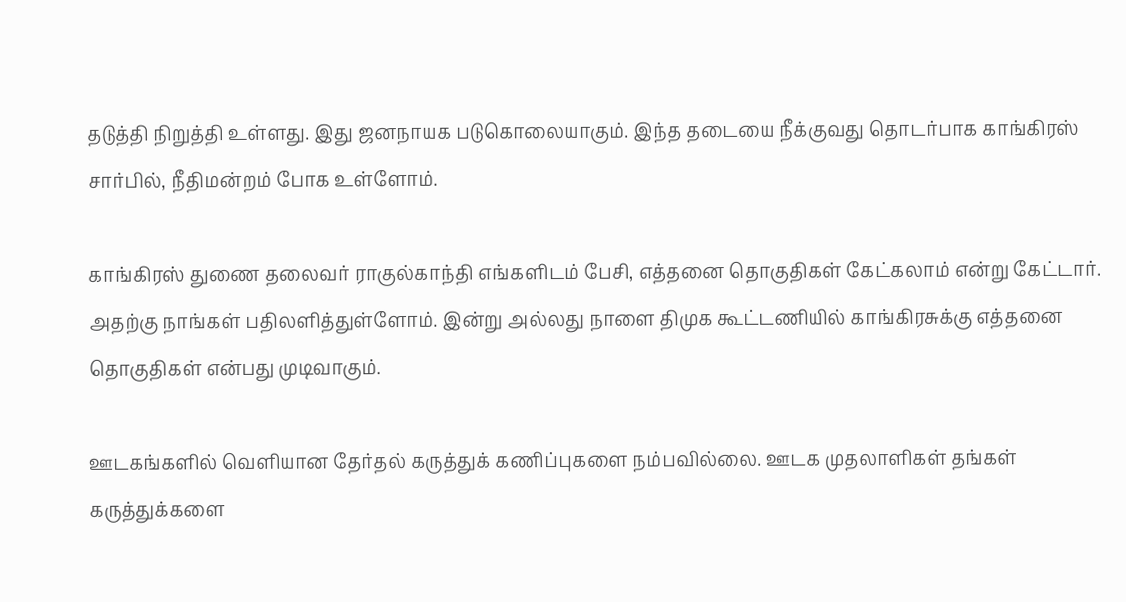தடுத்தி நிறுத்தி உள்ளது. இது ஜனநாயக படுகொலையாகும். இந்த தடையை நீக்குவது தொடர்பாக காங்கிரஸ் சார்பில், நீதிமன்றம் போக உள்ளோம்.

காங்கிரஸ் துணை தலைவர் ராகுல்காந்தி எங்களிடம் பேசி, எத்தனை தொகுதிகள் கேட்கலாம் என்று கேட்டார். அதற்கு நாங்கள் பதிலளித்துள்ளோம். இன்று அல்லது நாளை திமுக கூட்டணியில் காங்கிரசுக்கு எத்தனை தொகுதிகள் என்பது முடிவாகும்.

ஊடகங்களில் வெளியான தேர்தல் கருத்துக் கணிப்புகளை நம்பவில்லை. ஊடக முதலாளிகள் தங்கள் கருத்துக்களை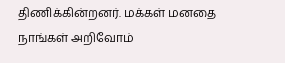திணிக்கின்றனர். மக்கள் மனதை நாங்கள் அறிவோம்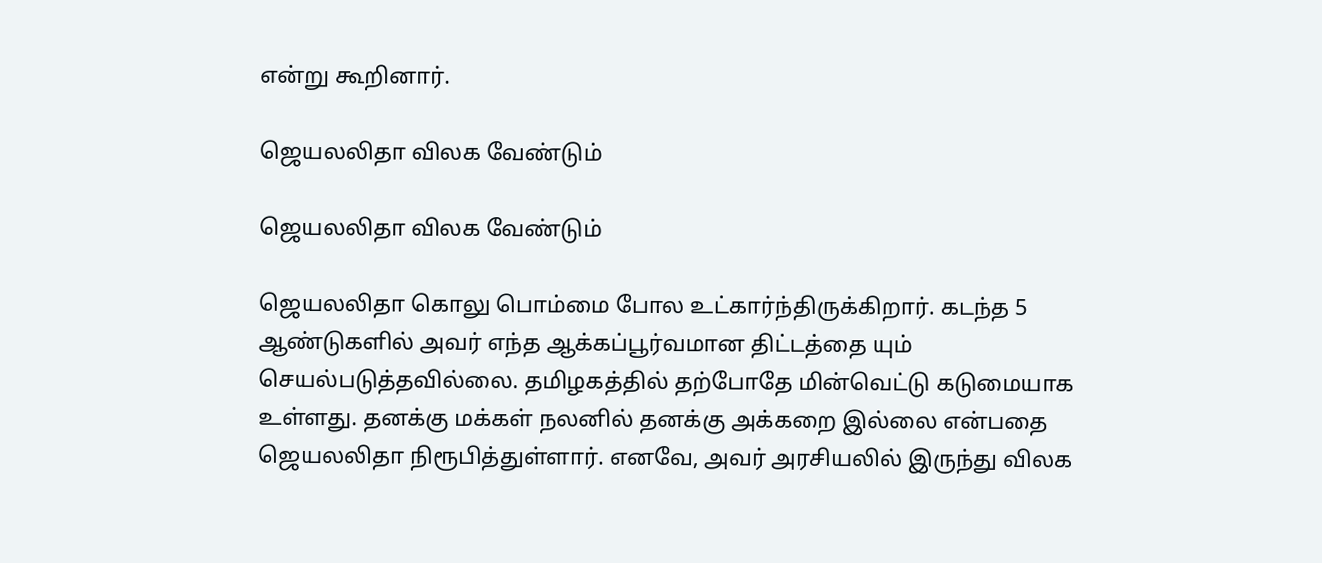என்று கூறினார்.

ஜெயலலிதா விலக வேண்டும்

ஜெயலலிதா விலக வேண்டும்

ஜெயலலிதா கொலு பொம்மை போல உட்கார்ந்திருக்கிறார். கடந்த 5 ஆண்டுகளில் அவர் எந்த ஆக்கப்பூர்வமான திட்டத்தை யும் செயல்படுத்தவில்லை. தமிழகத்தில் தற்போதே மின்வெட்டு கடுமையாக உள்ளது. தனக்கு மக்கள் நலனில் தனக்கு அக்கறை இல்லை என்பதை ஜெயலலிதா நிரூபித்துள்ளார். எனவே, அவர் அரசியலில் இருந்து விலக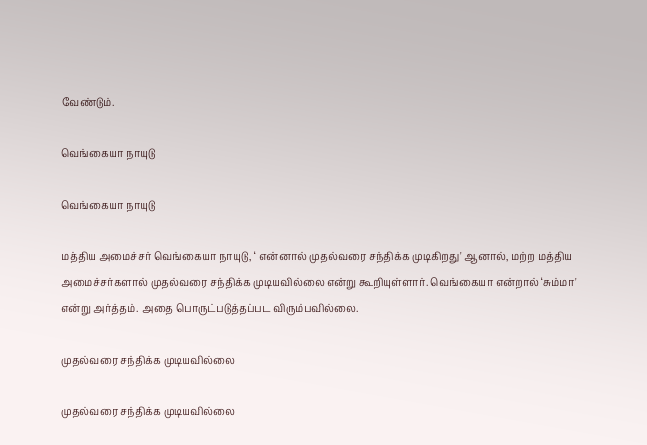வேண்டும்.

வெங்கையா நாயுடு

வெங்கையா நாயுடு

மத்திய அமைச்சர் வெங்கையா நாயுடு, ‘ என்னால் முதல்வரை சந்திக்க முடிகிறது' ஆனால், மற்ற மத்திய அமைச்சர்களால் முதல்வரை சந்திக்க முடியவில்லை என்று கூறியுள்ளார். வெங்கையா என்றால் ‘சும்மா' என்று அர்த்தம். அதை பொருட்படுத்தப்பட விரும்பவில்லை.

முதல்வரை சந்திக்க முடியவில்லை

முதல்வரை சந்திக்க முடியவில்லை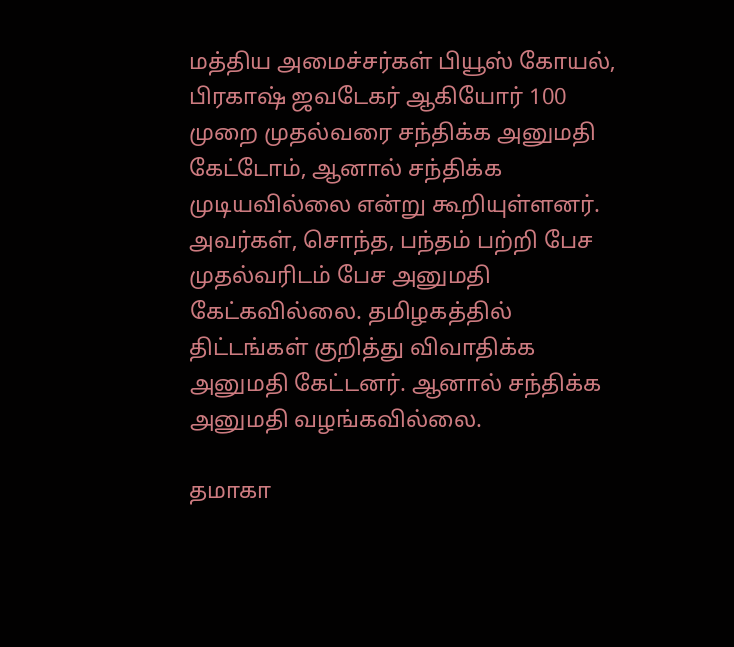மத்திய அமைச்சர்கள் பியூஸ் கோயல், பிரகாஷ் ஜவடேகர் ஆகியோர் 100 முறை முதல்வரை சந்திக்க அனுமதி கேட்டோம், ஆனால் சந்திக்க முடியவில்லை என்று கூறியுள்ளனர். அவர்கள், சொந்த, பந்தம் பற்றி பேச முதல்வரிடம் பேச அனுமதி கேட்கவில்லை. தமிழகத்தில் திட்டங்கள் குறித்து விவாதிக்க அனுமதி கேட்டனர். ஆனால் சந்திக்க அனுமதி வழங்கவில்லை.

தமாகா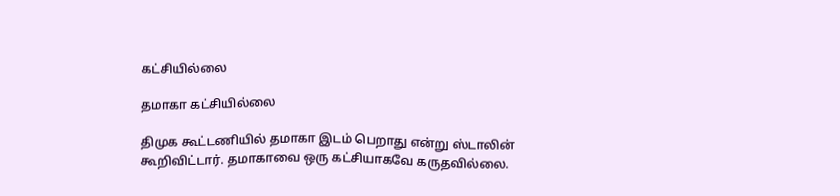கட்சியில்லை

தமாகா கட்சியில்லை

திமுக கூட்டணியில் தமாகா இடம் பெறாது என்று ஸ்டாலின் கூறிவிட்டார். தமாகாவை ஒரு கட்சியாகவே கருதவில்லை.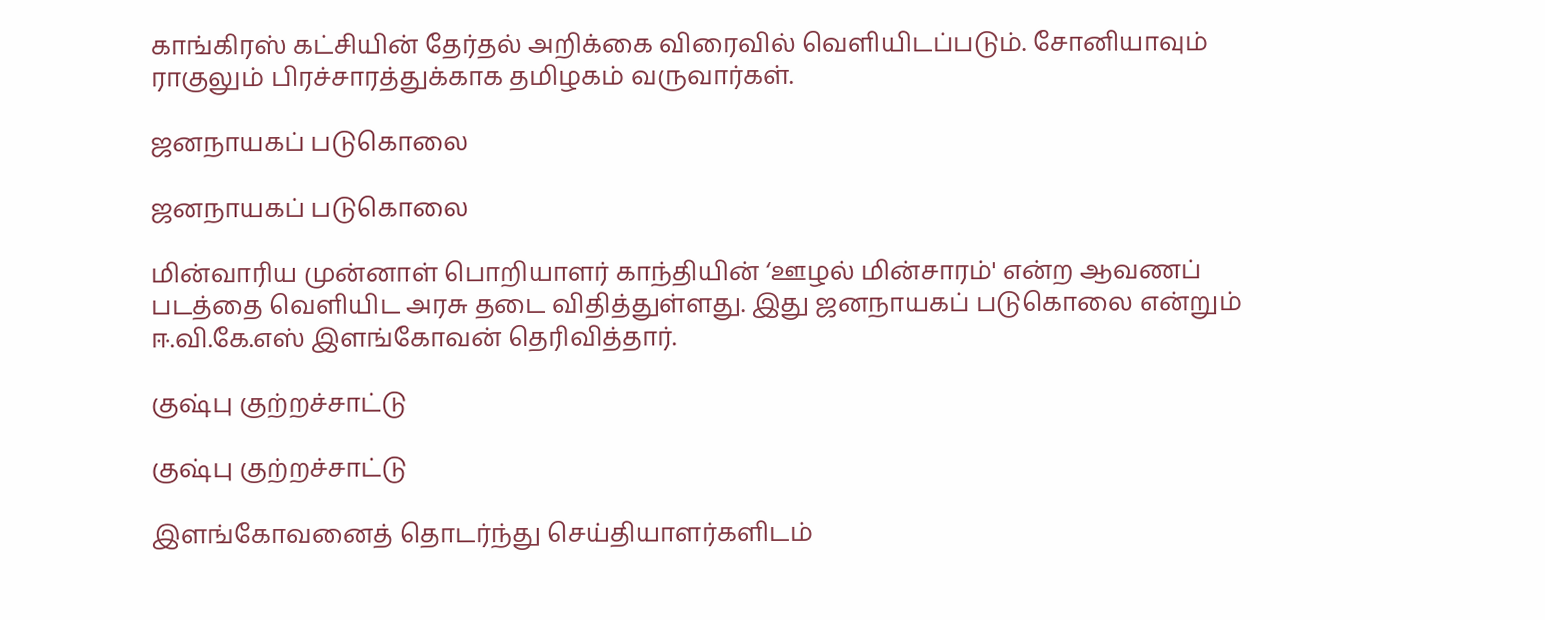காங்கிரஸ் கட்சியின் தேர்தல் அறிக்கை விரைவில் வெளியிடப்படும். சோனியாவும் ராகுலும் பிரச்சாரத்துக்காக தமிழகம் வருவார்கள்.

ஜனநாயகப் படுகொலை

ஜனநாயகப் படுகொலை

மின்வாரிய முன்னாள் பொறியாளர் காந்தியின் ‘ஊழல் மின்சாரம்' என்ற ஆவணப் படத்தை வெளியிட அரசு தடை விதித்துள்ளது. இது ஜனநாயகப் படுகொலை என்றும் ஈ.வி.கே.எஸ் இளங்கோவன் தெரிவித்தார்.

குஷ்பு குற்றச்சாட்டு

குஷ்பு குற்றச்சாட்டு

இளங்கோவனைத் தொடர்ந்து செய்தியாளர்களிடம்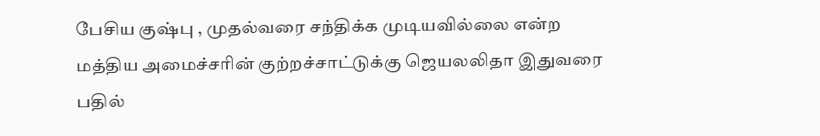பேசிய குஷ்பு , முதல்வரை சந்திக்க முடியவில்லை என்ற மத்திய அமைச்சரின் குற்றச்சாட்டுக்கு ஜெயலலிதா இதுவரை பதில்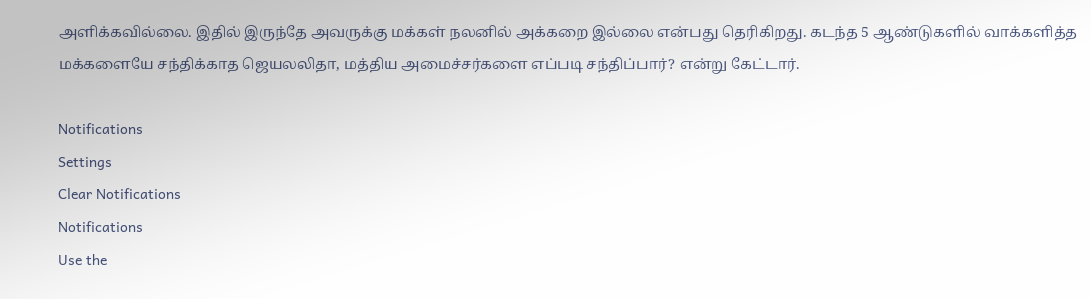அளிக்கவில்லை. இதில் இருந்தே அவருக்கு மக்கள் நலனில் அக்கறை இல்லை என்பது தெரிகிறது. கடந்த 5 ஆண்டுகளில் வாக்களித்த மக்களையே சந்திக்காத ஜெயலலிதா, மத்திய அமைச்சர்களை எப்படி சந்திப்பார்? என்று கேட்டார்.

Notifications
Settings
Clear Notifications
Notifications
Use the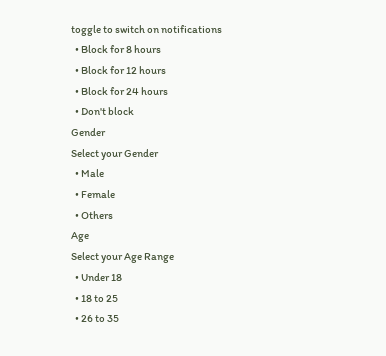toggle to switch on notifications
  • Block for 8 hours
  • Block for 12 hours
  • Block for 24 hours
  • Don't block
Gender
Select your Gender
  • Male
  • Female
  • Others
Age
Select your Age Range
  • Under 18
  • 18 to 25
  • 26 to 35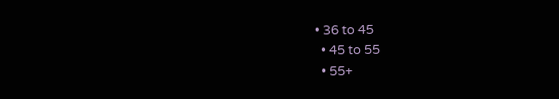• 36 to 45
  • 45 to 55
  • 55+